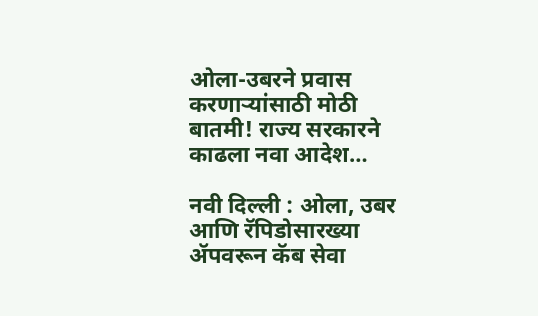ओला-उबरने प्रवास करणाऱ्यांसाठी मोठी बातमी! राज्य सरकारने काढला नवा आदेश…

नवी दिल्ली : ओला, उबर आणि रॅपिडोसारख्या ॲपवरून कॅब सेवा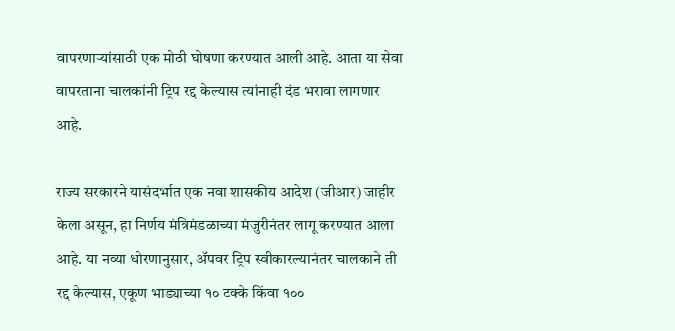वापरणाऱ्यांसाठी एक मोठी घोषणा करण्यात आली आहे. आता या सेवा वापरताना चालकांनी ट्रिप रद्द केल्यास त्यांनाही दंड भरावा लागणार आहे.

राज्य सरकारने यासंदर्भात एक नवा शासकीय आदेश (जीआर) जाहीर केला असून, हा निर्णय मंत्रिमंडळाच्या मंजुरीनंतर लागू करण्यात आला आहे. या नव्या धोरणानुसार, ॲपवर ट्रिप स्वीकारल्यानंतर चालकाने ती रद्द केल्यास, एकूण भाड्याच्या १० टक्के किंवा १००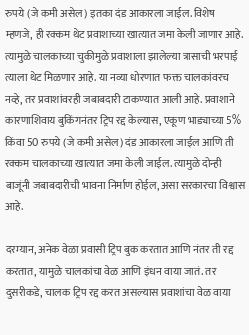रुपये (जे कमी असेल) इतका दंड आकारला जाईल. विशेष म्हणजे, ही रक्कम थेट प्रवाशाच्या खात्यात जमा केली जाणार आहे.
त्यामुळे चालकाच्या चुकीमुळे प्रवाशाला झालेल्या त्रासाची भरपाई त्याला थेट मिळणार आहे. या नव्या धोरणात फक्त चालकांवरच नव्हे, तर प्रवाशांवरही जबाबदारी टाकण्यात आली आहे. प्रवाशाने कारणाशिवाय बुकिंगनंतर ट्रिप रद्द केल्यास, एकूण भाड्याच्या 5% किंवा 50 रुपये (जे कमी असेल) दंड आकारला जाईल आणि ती रक्कम चालकाच्या खात्यात जमा केली जाईल. त्यामुळे दोन्ही बाजूंनी जबाबदारीची भावना निर्माण होईल, असा सरकारचा विश्वास आहे.

दरम्यान, अनेक वेळा प्रवासी ट्रिप बुक करतात आणि नंतर ती रद्द करतात, यामुळे चालकांचा वेळ आणि इंधन वाया जातं. तर दुसरीकडे, चालक ट्रिप रद्द करत असल्यास प्रवाशांचा वेळ वाया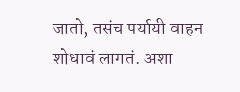जातो, तसंच पर्यायी वाहन शोधावं लागतं. अशा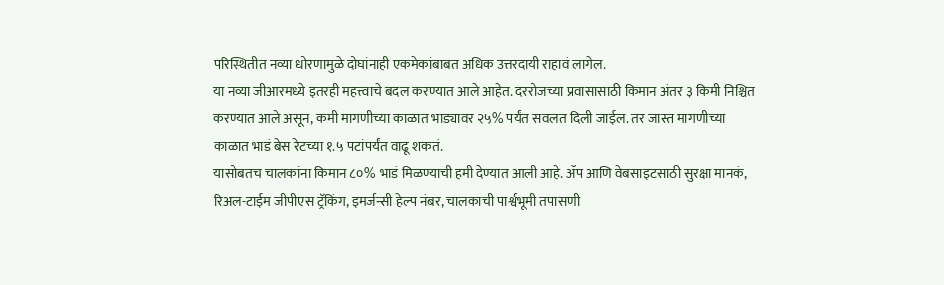परिस्थितीत नव्या धोरणामुळे दोघांनाही एकमेकांबाबत अधिक उत्तरदायी राहावं लागेल.
या नव्या जीआरमध्ये इतरही महत्त्वाचे बदल करण्यात आले आहेत. दररोजच्या प्रवासासाठी किमान अंतर ३ किमी निश्चित करण्यात आले असून, कमी मागणीच्या काळात भाड्यावर २५% पर्यंत सवलत दिली जाईल. तर जास्त मागणीच्या काळात भाडं बेस रेटच्या १.५ पटांपर्यंत वाढू शकतं.
यासोबतच चालकांना किमान ८०% भाडं मिळण्याची हमी देण्यात आली आहे. ॲप आणि वेबसाइटसाठी सुरक्षा मानकं, रिअल-टाईम जीपीएस ट्रॅकिंग, इमर्जन्सी हेल्प नंबर, चालकाची पार्श्वभूमी तपासणी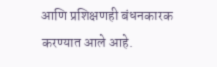आणि प्रशिक्षणही बंधनकारक करण्यात आले आहे.